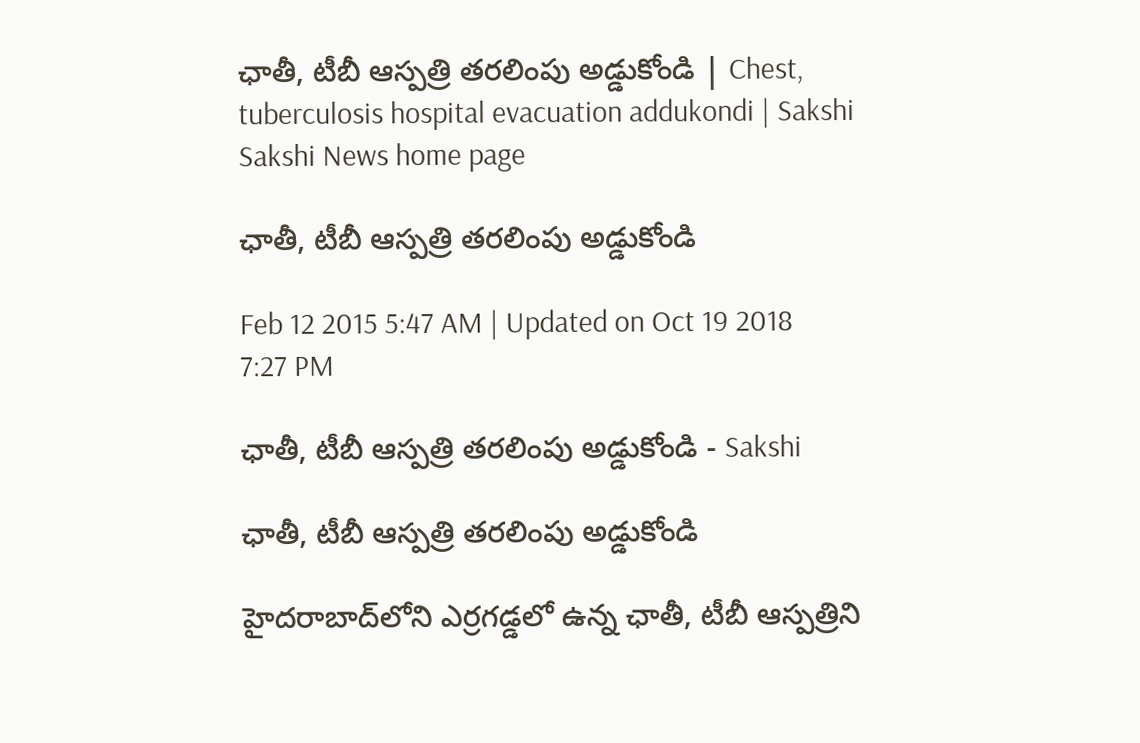ఛాతీ, టీబీ ఆస్పత్రి తరలింపు అడ్డుకోండి | Chest, tuberculosis hospital evacuation addukondi | Sakshi
Sakshi News home page

ఛాతీ, టీబీ ఆస్పత్రి తరలింపు అడ్డుకోండి

Feb 12 2015 5:47 AM | Updated on Oct 19 2018 7:27 PM

ఛాతీ, టీబీ ఆస్పత్రి తరలింపు అడ్డుకోండి - Sakshi

ఛాతీ, టీబీ ఆస్పత్రి తరలింపు అడ్డుకోండి

హైదరాబాద్‌లోని ఎర్రగడ్డలో ఉన్న ఛాతీ, టీబీ ఆస్పత్రిని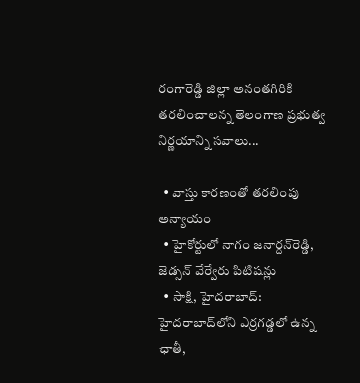రంగారెడ్డి జిల్లా అనంతగిరికి తరలించాలన్న తెలంగాణ ప్రభుత్వ నిర్ణయాన్ని సవాలు...

  • వాస్తు కారణంతో తరలింపు అన్యాయం
  • హైకోర్టులో నాగం జనార్దన్‌రెడ్డి, జెడ్సన్ వేర్వేరు పిటిషన్లు
  • సాక్షి, హైదరాబాద్: హైదరాబాద్‌లోని ఎర్రగడ్డలో ఉన్న ఛాతీ,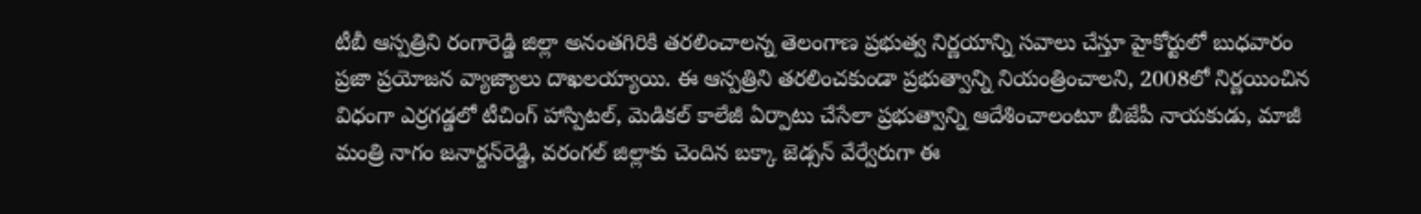టీబీ ఆస్పత్రిని రంగారెడ్డి జిల్లా అనంతగిరికి తరలించాలన్న తెలంగాణ ప్రభుత్వ నిర్ణయాన్ని సవాలు చేస్తూ హైకోర్టులో బుధవారం ప్రజా ప్రయోజన వ్యాజ్యాలు దాఖలయ్యాయి. ఈ ఆస్పత్రిని తరలించకుండా ప్రభుత్వాన్ని నియంత్రించాలని, 2008లో నిర్ణయించిన విధంగా ఎర్రగడ్డలో టీచింగ్ హాస్పిటల్, మెడికల్ కాలేజీ ఏర్పాటు చేసేలా ప్రభుత్వాన్ని ఆదేశించాలంటూ బీజేపీ నాయకుడు, మాజీ మంత్రి నాగం జనార్దన్‌రెడ్డి, వరంగల్ జిల్లాకు చెందిన బక్కా జెడ్సన్ వేర్వేరుగా ఈ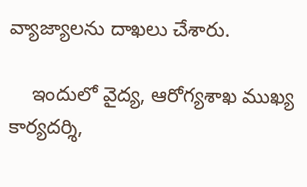వ్యాజ్యాలను దాఖలు చేశారు.

    ఇందులో వైద్య, ఆరోగ్యశాఖ ముఖ్య కార్యదర్శి,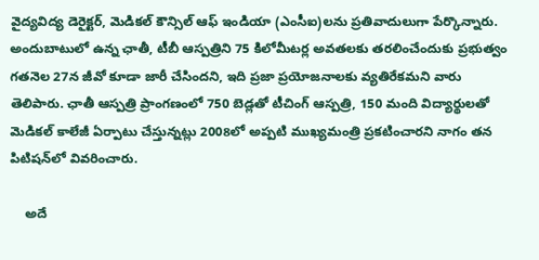వైద్యవిద్య డెరైక్టర్, మెడికల్ కౌన్సిల్ ఆఫ్ ఇండియా (ఎంసీఐ)లను ప్రతివాదులుగా పేర్కొన్నారు. అందుబాటులో ఉన్న ఛాతీ, టీబీ ఆస్పత్రిని 75 కిలోమీటర్ల అవతలకు తరలించేందుకు ప్రభుత్వం గతనెల 27న జీవో కూడా జారీ చేసిందని, ఇది ప్రజా ప్రయోజనాలకు వ్యతిరేకమని వారు తెలిపారు. ఛాతీ ఆస్పత్రి ప్రాంగణంలో 750 బెడ్లతో టీచింగ్ ఆస్పత్రి, 150 మంది విద్యార్థులతో మెడికల్ కాలేజీ ఏర్పాటు చేస్తున్నట్లు 2008లో అప్పటి ముఖ్యమంత్రి ప్రకటించారని నాగం తన పిటిషన్‌లో వివరించారు.

    అదే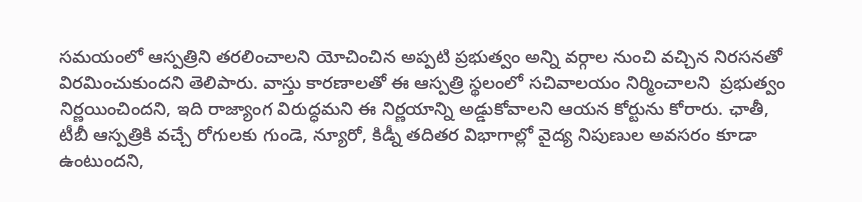సమయంలో ఆస్పత్రిని తరలించాలని యోచించిన అప్పటి ప్రభుత్వం అన్ని వర్గాల నుంచి వచ్చిన నిరసనతో విరమించుకుందని తెలిపారు. వాస్తు కారణాలతో ఈ ఆస్పత్రి స్థలంలో సచివాలయం నిర్మించాలని  ప్రభుత్వం నిర్ణయించిందని, ఇది రాజ్యాంగ విరుద్ధమని ఈ నిర్ణయాన్ని అడ్డుకోవాలని ఆయన కోర్టును కోరారు. ఛాతీ, టీబీ ఆస్పత్రికి వచ్చే రోగులకు గుండె, న్యూరో, కిడ్నీ తదితర విభాగాల్లో వైద్య నిపుణుల అవసరం కూడా ఉంటుందని,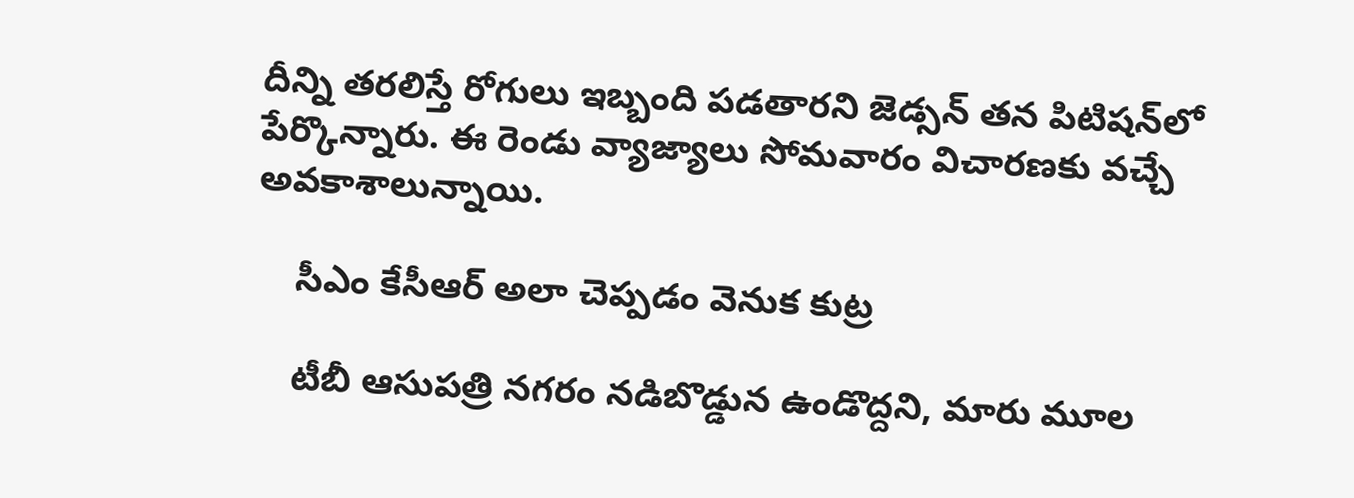దీన్ని తరలిస్తే రోగులు ఇబ్బంది పడతారని జెడ్సన్ తన పిటిషన్‌లో పేర్కొన్నారు. ఈ రెండు వ్యాజ్యాలు సోమవారం విచారణకు వచ్చే అవకాశాలున్నాయి.

    సీఎం కేసీఆర్ అలా చెప్పడం వెనుక కుట్ర

    టీబీ ఆసుపత్రి నగరం నడిబొడ్డున ఉండొద్దని, మారు మూల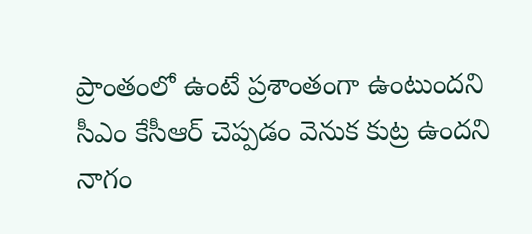ప్రాంతంలో ఉంటే ప్రశాంతంగా ఉంటుందని సీఎం కేసీఆర్ చెప్పడం వెనుక కుట్ర ఉందని నాగం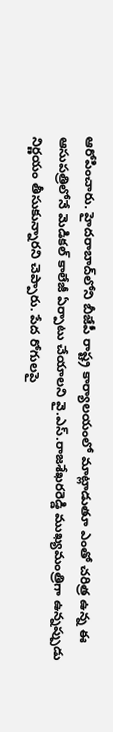ఆరోపించారు. హైదరాబాద్‌లోని బీజేపీ రాష్ట్ర కార్యాలయంలో మాట్లాడుతూ ఎంతో చరిత్ర ఉన్న ఈ ఆసుపత్రిలోనే మెడికల్ కాలేజీ ఏర్పాటు చేయాలని వై.ఎస్.రాజశేఖరరెడ్డి ముఖ్యమంత్రిగా ఉన్నప్పుడు నిర్ణయం తీసుకున్నారని చెప్పారు. పేద రోగులపై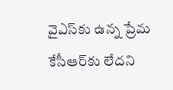వైఎస్‌కు ఉన్న ప్రేమ కేసీఆర్‌కు లేదని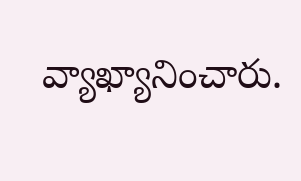వ్యాఖ్యానించారు.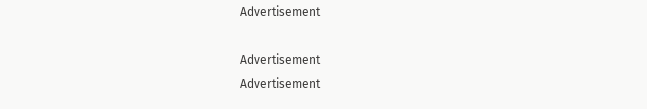Advertisement

Advertisement
Advertisement